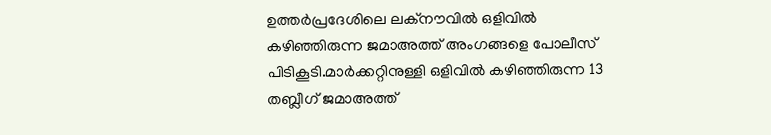ഉത്തർപ്രദേശിലെ ലക്നൗവിൽ ഒളിവിൽ കഴിഞ്ഞിരുന്ന ജമാഅത്ത് അംഗങ്ങളെ പോലീസ് പിടികൂടി.മാർക്കറ്റിനുള്ളി ഒളിവിൽ കഴിഞ്ഞിരുന്ന 13 തബ്ലീഗ് ജമാഅത്ത്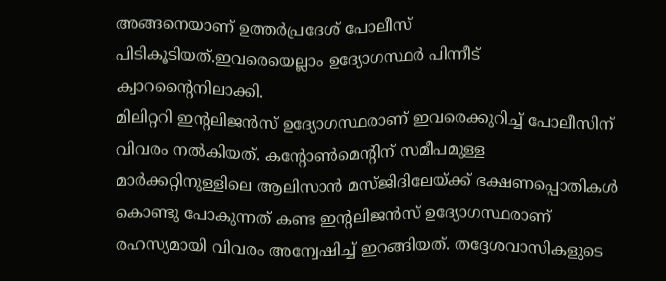അങ്ങനെയാണ് ഉത്തർപ്രദേശ് പോലീസ് പിടികൂടിയത്.ഇവരെയെല്ലാം ഉദ്യോഗസ്ഥർ പിന്നീട് ക്വാറന്റൈനിലാക്കി.
മിലിറ്ററി ഇന്റലിജൻസ് ഉദ്യോഗസ്ഥരാണ് ഇവരെക്കുറിച്ച് പോലീസിന് വിവരം നൽകിയത്. കന്റോൺമെന്റിന് സമീപമുള്ള മാർക്കറ്റിനുള്ളിലെ ആലിസാൻ മസ്ജിദിലേയ്ക്ക് ഭക്ഷണപ്പൊതികൾ കൊണ്ടു പോകുന്നത് കണ്ട ഇന്റലിജൻസ് ഉദ്യോഗസ്ഥരാണ് രഹസ്യമായി വിവരം അന്വേഷിച്ച് ഇറങ്ങിയത്. തദ്ദേശവാസികളുടെ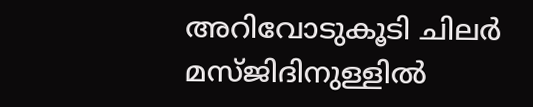അറിവോടുകൂടി ചിലർ മസ്ജിദിനുള്ളിൽ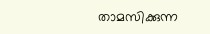താമസിക്കുന്ന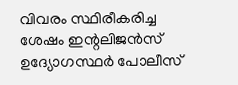വിവരം സ്ഥിരീകരിച്ച ശേഷം ഇന്റലിജൻസ് ഉദ്യോഗസ്ഥർ പോലീസ്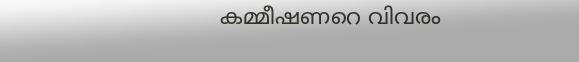കമ്മീഷണറെ വിവരം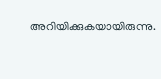അറിയിക്കുകയായിരുന്നു.